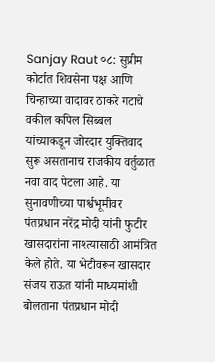Sanjay Raut ०८: सुप्रीम कोर्टात शिवसेना पक्ष आणि चिन्हाच्या वादावर ठाकरे गटाचे वकील कपिल सिब्बल यांच्याकडून जोरदार युक्तिवाद सुरू असतानाच राजकीय वर्तुळात नवा वाद पेटला आहे. या सुनावणीच्या पार्श्वभूमीवर पंतप्रधान नरेंद्र मोदी यांनी फुटीर खासदारांना नाश्त्यासाठी आमंत्रित केले होते. या भेटीवरून खासदार संजय राऊत यांनी माध्यमांशी बोलताना पंतप्रधान मोदी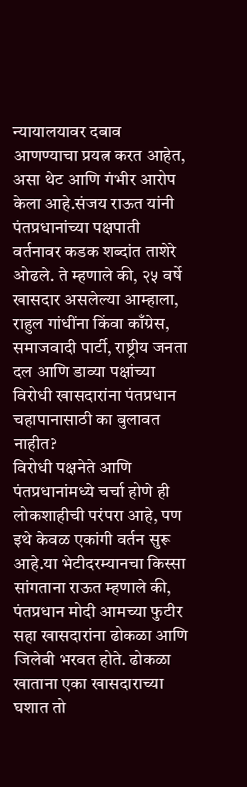न्यायालयावर दबाव आणण्याचा प्रयत्न करत आहेत, असा थेट आणि गंभीर आरोप केला आहे.संजय राऊत यांनी पंतप्रधानांच्या पक्षपाती वर्तनावर कडक शब्दांत ताशेरे ओढले. ते म्हणाले की, २५ वर्षे खासदार असलेल्या आम्हाला, राहुल गांधींना किंवा काँग्रेस, समाजवादी पार्टी, राष्ट्रीय जनता दल आणि डाव्या पक्षांच्या विरोधी खासदारांना पंतप्रधान चहापानासाठी का बुलावत नाहीत?
विरोधी पक्षनेते आणि पंतप्रधानांमध्ये चर्चा होणे ही लोकशाहीची परंपरा आहे, पण इथे केवळ एकांगी वर्तन सुरू आहे.या भेटीदरम्यानचा किस्सा सांगताना राऊत म्हणाले की, पंतप्रधान मोदी आमच्या फुटीर सहा खासदारांना ढोकळा आणि जिलेबी भरवत होते. ढोकळा खाताना एका खासदाराच्या घशात तो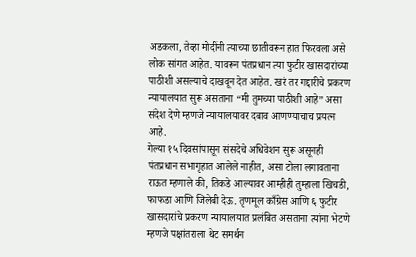अडकला, तेव्हा मोदींनी त्याच्या छातीवरून हात फिरवला असे लोक सांगत आहेत. यावरून पंतप्रधान त्या फुटीर खासदारांच्या पाठीशी असल्याचे दाखवून देत आहेत. खरं तर गद्दारीचे प्रकरण न्यायालयात सुरू असताना “मी तुमच्या पाठीशी आहे” असा संदेश देणे म्हणजे न्यायालयावर दबाव आणण्याचाच प्रयत्न आहे.
गेल्या १५ दिवसांपासून संसदेचे अधिवेशन सुरू असूनही पंतप्रधान सभागृहात आलेले नाहीत, असा टोला लगावताना राऊत म्हणाले की, तिकडे आल्यावर आम्हीही तुम्हाला खिचडी, फाफडा आणि जिलेबी देऊ. तृणमूल काँग्रेस आणि ६ फुटीर खासदारांचे प्रकरण न्यायालयात प्रलंबित असताना त्यांना भेटणे म्हणजे पक्षांतराला थेट समर्थन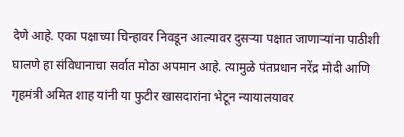देणे आहे. एका पक्षाच्या चिन्हावर निवडून आल्यावर दुसऱ्या पक्षात जाणाऱ्यांना पाठीशी घालणे हा संविधानाचा सर्वात मोठा अपमान आहे. त्यामुळे पंतप्रधान नरेंद्र मोदी आणि गृहमंत्री अमित शाह यांनी या फुटीर खासदारांना भेटून न्यायालयावर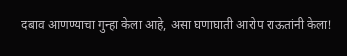दबाव आणण्याचा गुन्हा केला आहे, असा घणाघाती आरोप राऊतांनी केला!